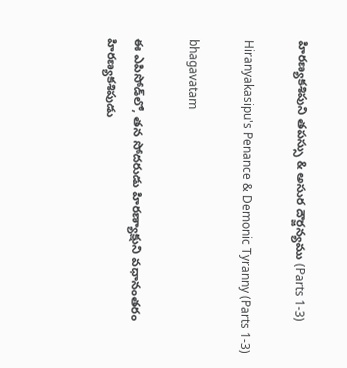హిరణ్యకశిపుని తపస్సు & అసుర దౌర్జన్యము (Parts 1-3)

Hiranyakasipu's Penance & Demonic Tyranny (Parts 1-3)

bhagavatam

ఈ ఎపిసోడ్‌లో, తన సోదరుడు హిరణ్యాక్షుని వధానంతరం హిరణ్యకశిపుడు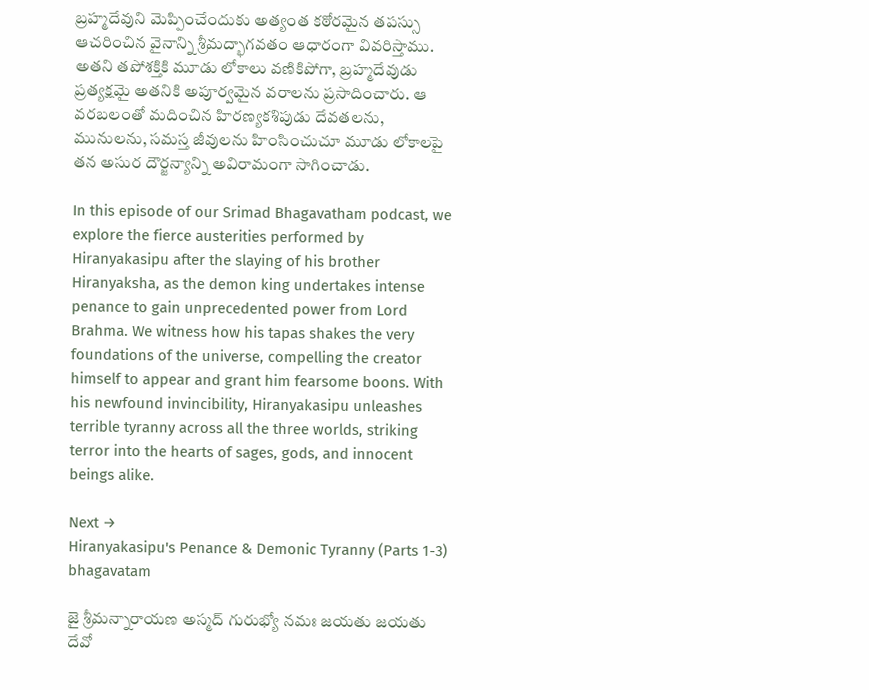బ్రహ్మదేవుని మెప్పించేందుకు అత్యంత కఠోరమైన తపస్సు ఆచరించిన వైనాన్ని శ్రీమద్భాగవతం ఆధారంగా వివరిస్తాము. అతని తపోశక్తికి మూడు లోకాలు వణికిపోగా, బ్రహ్మదేవుడు ప్రత్యక్షమై అతనికి అపూర్వమైన వరాలను ప్రసాదించారు. ఆ వరబలంతో మదించిన హిరణ్యకశిపుడు దేవతలను, మునులను, సమస్త జీవులను హింసించుచూ మూడు లోకాలపై తన అసుర దౌర్జన్యాన్ని అవిరామంగా సాగించాడు.

In this episode of our Srimad Bhagavatham podcast, we explore the fierce austerities performed by Hiranyakasipu after the slaying of his brother Hiranyaksha, as the demon king undertakes intense penance to gain unprecedented power from Lord Brahma. We witness how his tapas shakes the very foundations of the universe, compelling the creator himself to appear and grant him fearsome boons. With his newfound invincibility, Hiranyakasipu unleashes terrible tyranny across all the three worlds, striking terror into the hearts of sages, gods, and innocent beings alike.

Next →
Hiranyakasipu's Penance & Demonic Tyranny (Parts 1-3) bhagavatam

జై శ్రీమన్నారాయణ అస్మద్ గురుభ్యో నమః జయతు జయతు దేవో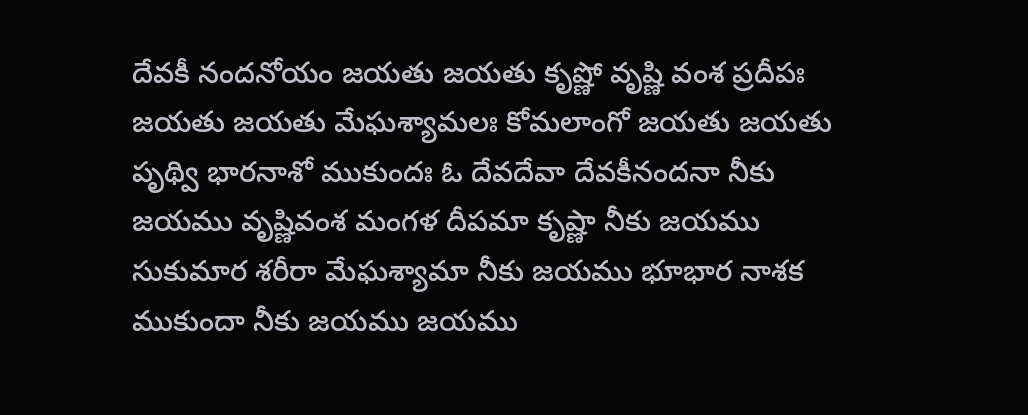దేవకీ నందనోయం జయతు జయతు కృష్ణో వృష్ణి వంశ ప్రదీపః జయతు జయతు మేఘశ్యామలః కోమలాంగో జయతు జయతు పృథ్వి భారనాశో ముకుందః ఓ దేవదేవా దేవకీనందనా నీకు జయము వృష్ణివంశ మంగళ దీపమా కృష్ణా నీకు జయము సుకుమార శరీరా మేఘశ్యామా నీకు జయము భూభార నాశక ముకుందా నీకు జయము జయము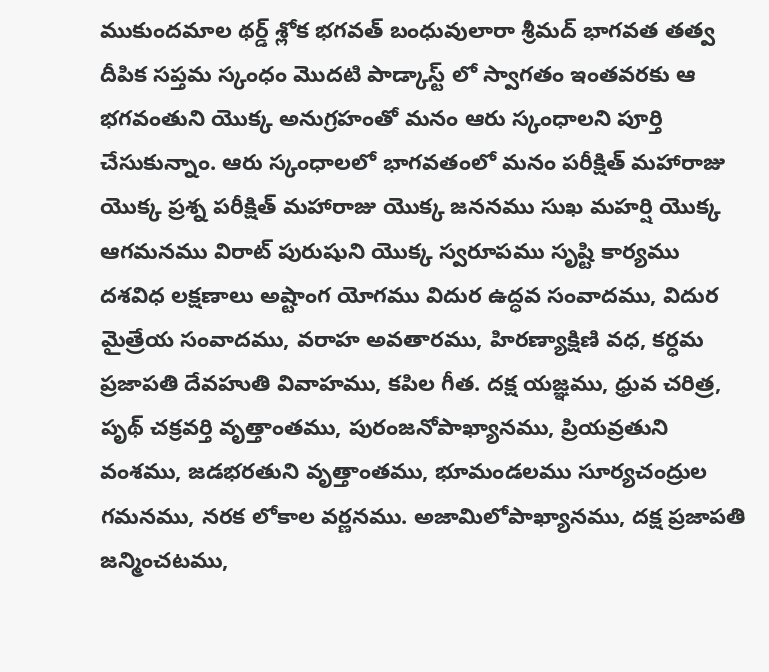ముకుందమాల థర్డ్ శ్లోక భగవత్ బంధువులారా శ్రీమద్ భాగవత తత్వ దీపిక సప్తమ స్కంధం మొదటి పాడ్కాస్ట్ లో స్వాగతం ఇంతవరకు ఆ భగవంతుని యొక్క అనుగ్రహంతో మనం ఆరు స్కంధాలని పూర్తి చేసుకున్నాం. ఆరు స్కంధాలలో భాగవతంలో మనం పరీక్షిత్ మహారాజు యొక్క ప్రశ్న పరీక్షిత్ మహారాజు యొక్క జననము సుఖ మహర్షి యొక్క ఆగమనము విరాట్ పురుషుని యొక్క స్వరూపము సృష్టి కార్యము దశవిధ లక్షణాలు అష్టాంగ యోగము విదుర ఉద్ధవ సంవాదము, విదుర మైత్రేయ సంవాదము, వరాహ అవతారము, హిరణ్యాక్షిణి వధ, కర్ధమ ప్రజాపతి దేవహుతి వివాహము, కపిల గీత. దక్ష యజ్ఞము, ధ్రువ చరిత్ర, పృథ్ చక్రవర్తి వృత్తాంతము, పురంజనోపాఖ్యానము, ప్రియవ్రతుని వంశము, జడభరతుని వృత్తాంతము, భూమండలము సూర్యచంద్రుల గమనము, నరక లోకాల వర్ణనము. అజామిలోపాఖ్యానము, దక్ష ప్రజాపతి జన్మించటము,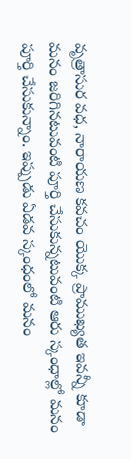వృత్రాసుర వధ, నారాయణ కవచం యొక్క ప్రాముఖ్యత ఇవన్నీ కూడా మనం జరిగినటువంటి పూర్తి చేసుకున్నటువంటి ఆరు స్కంధాల్లో మనం పూర్తి చేసుకున్నాం. ఇప్పుడు ఏడవ స్కంధంలో మనం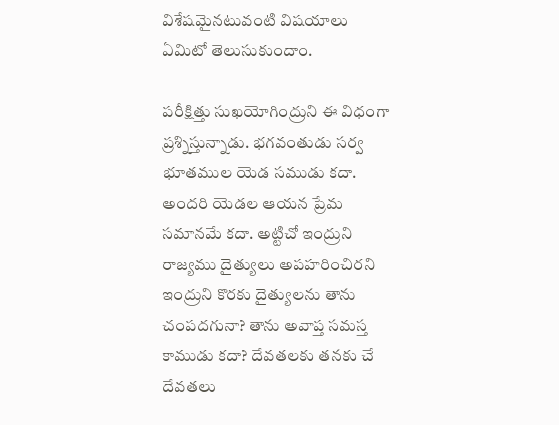విశేషమైనటువంటి విషయాలు ఏమిటో తెలుసుకుందాం.

పరీక్షిత్తు సుఖయోగింద్రుని ఈ విధంగా ప్రశ్నిస్తున్నాడు. భగవంతుడు సర్వ భూతముల యెడ సముడు కదా. అందరి యెడల ఆయన ప్రేమ సమానమే కదా. అట్టిచో ఇంద్రుని రాజ్యము దైత్యులు అపహరించిరని ఇంద్రుని కొరకు దైత్యులను తాను చంపదగునా? తాను అవాప్త సమస్త కాముడు కదా? దేవతలకు తనకు చే దేవతలు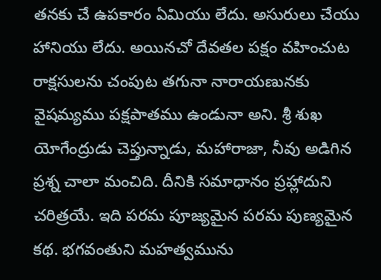తనకు చే ఉపకారం ఏమియు లేదు. అసురులు చేయు హానియు లేదు. అయినచో దేవతల పక్షం వహించుట రాక్షసులను చంపుట తగునా నారాయణునకు వైషమ్యము పక్షపాతము ఉండునా అని. శ్రీ శుఖ యోగేంద్రుడు చెప్తున్నాడు, మహారాజా, నీవు అడిగిన ప్రశ్న చాలా మంచిది. దీనికి సమాధానం ప్రహ్లాదుని చరిత్రయే. ఇది పరమ పూజ్యమైన పరమ పుణ్యమైన కథ. భగవంతుని మహత్వమును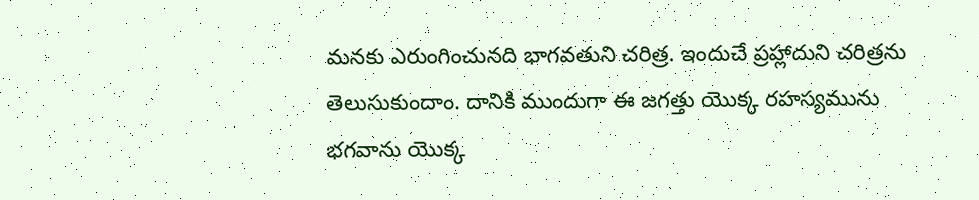మనకు ఎరుంగించునది భాగవతుని చరిత్ర. ఇందుచే ప్రహ్లాదుని చరిత్రను తెలుసుకుందాం. దానికి ముందుగా ఈ జగత్తు యొక్క రహస్యమును భగవాను యొక్క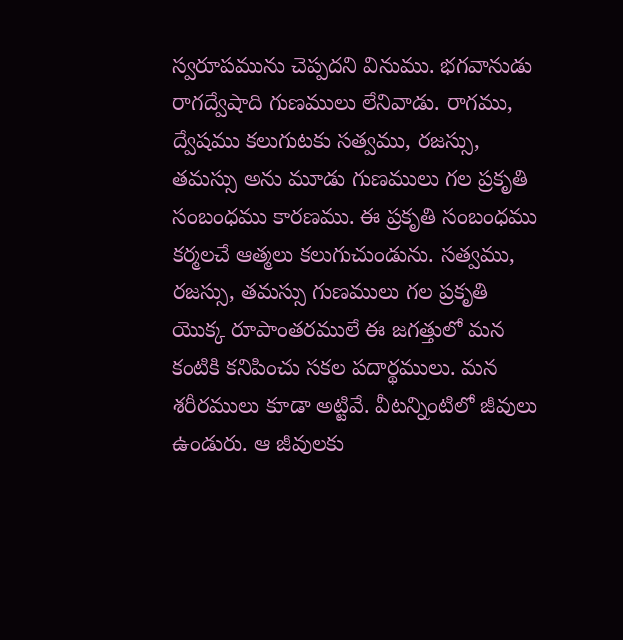స్వరూపమును చెప్పదని వినుము. భగవానుడు రాగద్వేషాది గుణములు లేనివాడు. రాగము, ద్వేషము కలుగుటకు సత్వము, రజస్సు, తమస్సు అను మూడు గుణములు గల ప్రకృతి సంబంధము కారణము. ఈ ప్రకృతి సంబంధము కర్మలచే ఆత్మలు కలుగుచుండును. సత్వము, రజస్సు, తమస్సు గుణములు గల ప్రకృతి యొక్క రూపాంతరములే ఈ జగత్తులో మన కంటికి కనిపించు సకల పదార్థములు. మన శరీరములు కూడా అట్టివే. వీటన్నింటిలో జీవులు ఉండురు. ఆ జీవులకు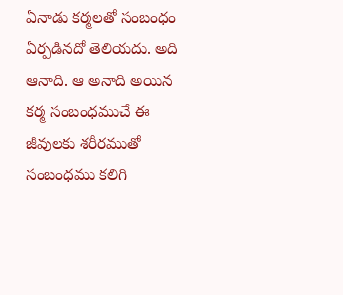ఏనాడు కర్మలతో సంబంధం ఏర్పడినదో తెలియదు. అది ఆనాది. ఆ అనాది అయిన కర్మ సంబంధముచే ఈ జీవులకు శరీరముతో సంబంధము కలిగి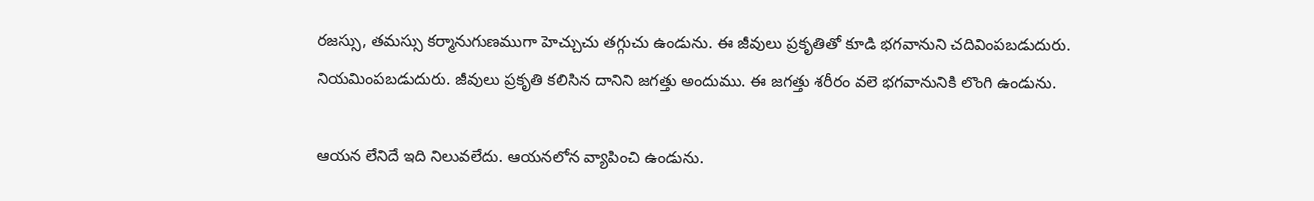రజస్సు, తమస్సు కర్మానుగుణముగా హెచ్చుచు తగ్గుచు ఉండును. ఈ జీవులు ప్రకృతితో కూడి భగవానుని చదివింపబడుదురు. నియమింపబడుదురు. జీవులు ప్రకృతి కలిసిన దానిని జగత్తు అందుము. ఈ జగత్తు శరీరం వలె భగవానునికి లొంగి ఉండును.

ఆయన లేనిదే ఇది నిలువలేదు. ఆయనలోన వ్యాపించి ఉండును.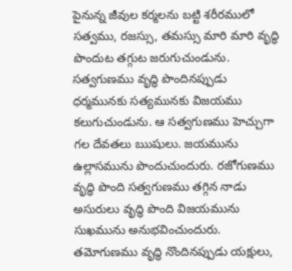పైనున్న జీవుల కర్మలను బట్టి శరీరములో సత్వము, రజస్సు, తమస్సు మారి మారి వృద్ధి పొందుట తగ్గుట జరుగుచుండును. సత్వగుణము వృద్ధి పొందినప్పుడు ధర్మమునకు సత్యమునకు విజయము కలుగుచుండును. ఆ సత్వగుణము హెచ్చుగా గల దేవతలు ఋషులు. జయమును ఉల్లాసమును పొందుచుందురు. రజోగుణము వృద్ధి పొంది సత్వగుణము తగ్గిన నాడు అసురులు వృద్ధి పొంది విజయమును సుఖమును అనుభవించుందురు. తమోగుణము వృద్ధి నొందినప్పుడు యక్షులు,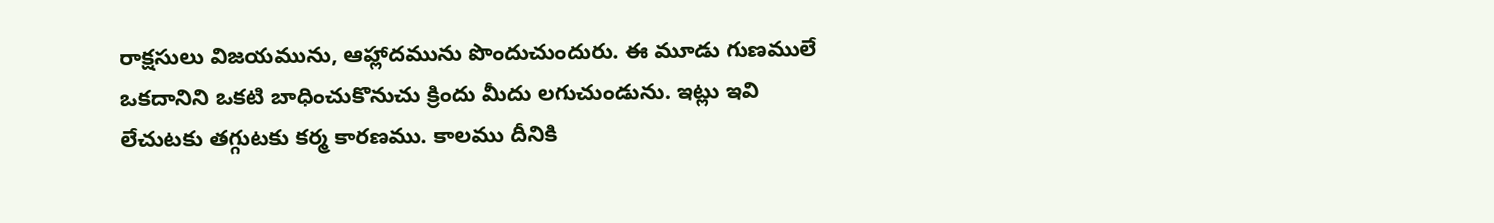రాక్షసులు విజయమును, ఆహ్లాదమును పొందుచుందురు. ఈ మూడు గుణములే ఒకదానిని ఒకటి బాధించుకొనుచు క్రిందు మీదు లగుచుండును. ఇట్లు ఇవి లేచుటకు తగ్గుటకు కర్మ కారణము. కాలము దీనికి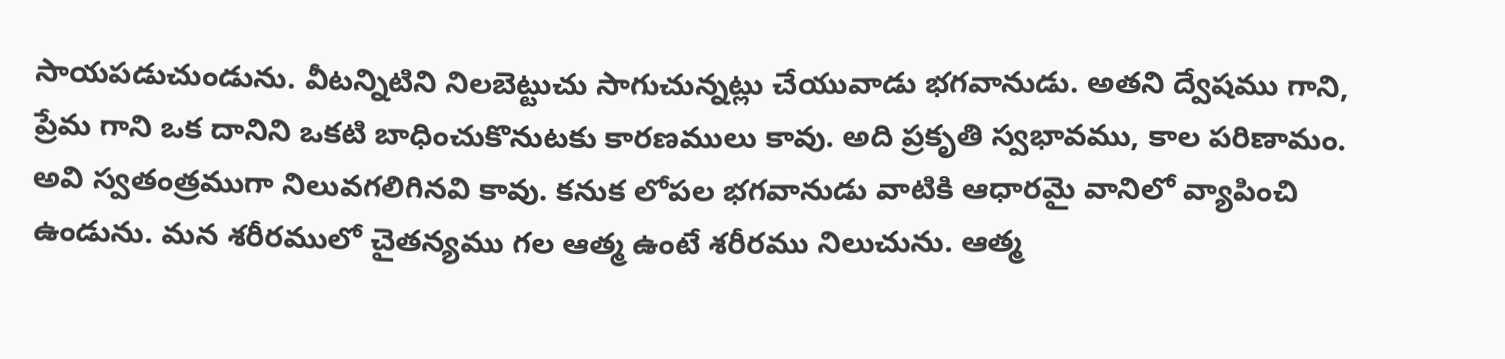సాయపడుచుండును. వీటన్నిటిని నిలబెట్టుచు సాగుచున్నట్లు చేయువాడు భగవానుడు. అతని ద్వేషము గాని, ప్రేమ గాని ఒక దానిని ఒకటి బాధించుకొనుటకు కారణములు కావు. అది ప్రకృతి స్వభావము, కాల పరిణామం. అవి స్వతంత్రముగా నిలువగలిగినవి కావు. కనుక లోపల భగవానుడు వాటికి ఆధారమై వానిలో వ్యాపించి ఉండును. మన శరీరములో చైతన్యము గల ఆత్మ ఉంటే శరీరము నిలుచును. ఆత్మ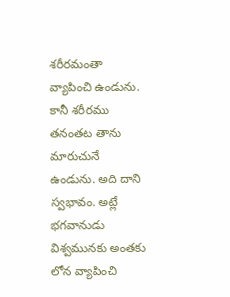శరీరమంతా వ్యాపించి ఉండును. కానీ శరీరము తనంతట తాను మారుచునే ఉండును. అది దాని స్వభావం. అట్లే భగవానుడు విశ్వమునకు అంతకు లోన వ్యాపించి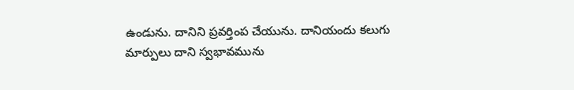ఉండును. దానిని ప్రవర్తింప చేయును. దానియందు కలుగు మార్పులు దాని స్వభావమును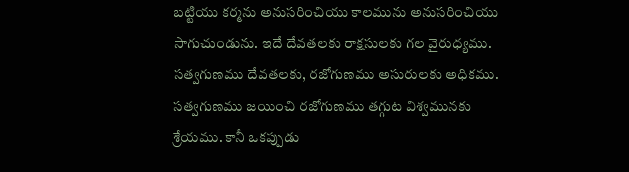బట్టియు కర్మను అనుసరించియు కాలమును అనుసరించియు సాగుచుండును. ఇదే దేవతలకు రాక్షసులకు గల వైరుధ్యము. సత్వగుణము దేవతలకు, రజోగుణము అసురులకు అధికము. సత్వగుణము జయించి రజోగుణము తగ్గుట విశ్వమునకు శ్రేయము. కానీ ఒకప్పుడు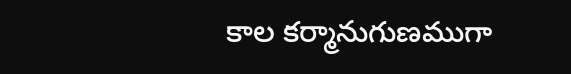కాల కర్మానుగుణముగా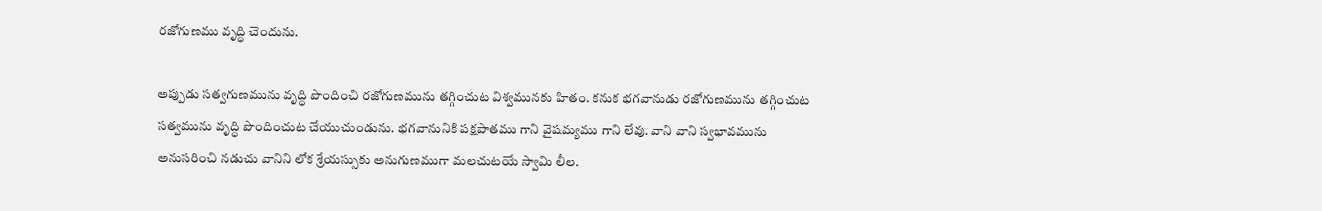రజోగుణము వృద్ధి చెందును.

అప్పుడు సత్వగుణమును వృద్ధి పొందించి రజోగుణమును తగ్గించుట విశ్వమునకు హితం. కనుక భగవానుడు రజోగుణమును తగ్గించుట సత్వమును వృద్ధి పొందించుట చేయుచుండును. భగవానునికి పక్షపాతము గాని వైషమ్యము గాని లేవు. వాని వాని స్వభావమును అనుసరించి నడుచు వానిని లోక శ్రేయస్సుకు అనుగుణముగా మలచుటయే స్వామి లీల.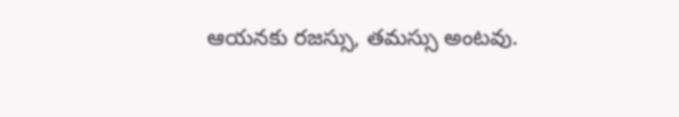ఆయనకు రజస్సు, తమస్సు అంటవు.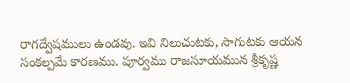రాగద్వేషములు ఉండవు. ఇవి నిలుచుటకు, సాగుటకు ఆయన సంకల్పమే కారణము. పూర్వము రాజసూయమున శ్రీకృష్ణ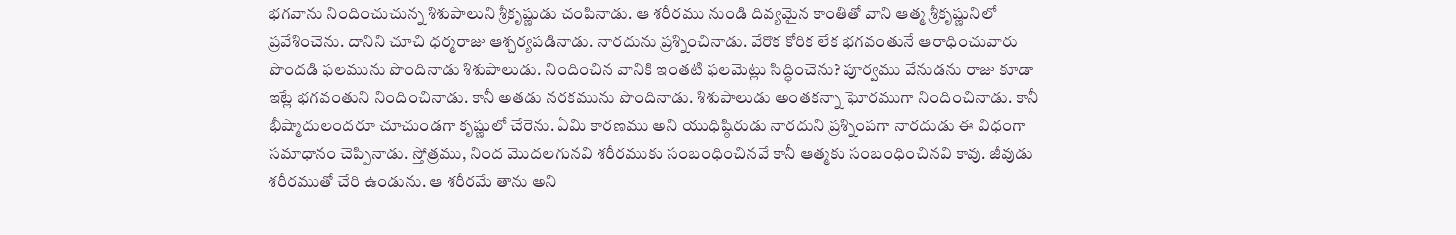భగవాను నిందించుచున్న శిశుపాలుని శ్రీకృష్ణుడు చంపినాడు. ఆ శరీరము నుండి దివ్యమైన కాంతితో వాని ఆత్మ శ్రీకృష్ణునిలో ప్రవేశించెను. దానిని చూచి ధర్మరాజు ఆశ్చర్యపడినాడు. నారదును ప్రశ్నించినాడు. వేరొక కోరిక లేక భగవంతునే ఆరాధించువారు పొందడి ఫలమును పొందినాడు శిశుపాలుడు. నిందించిన వానికి ఇంతటి ఫలమెట్లు సిద్ధించెను? పూర్వము వేనుడను రాజు కూడా ఇట్లే భగవంతుని నిందించినాడు. కానీ అతడు నరకమును పొందినాడు. శిశుపాలుడు అంతకన్నా ఘోరముగా నిందించినాడు. కానీ భీష్మాదులందరూ చూచుండగా కృష్ణులో చేరెను. ఏమి కారణము అని యుధిష్ఠిరుడు నారదుని ప్రశ్నింపగా నారదుడు ఈ విధంగా సమాధానం చెప్పినాడు. స్తోత్రము, నింద మొదలగునవి శరీరముకు సంబంధించినవే కానీ ఆత్మకు సంబంధించినవి కావు. జీవుడు శరీరముతో చేరి ఉండును. ఆ శరీరమే తాను అని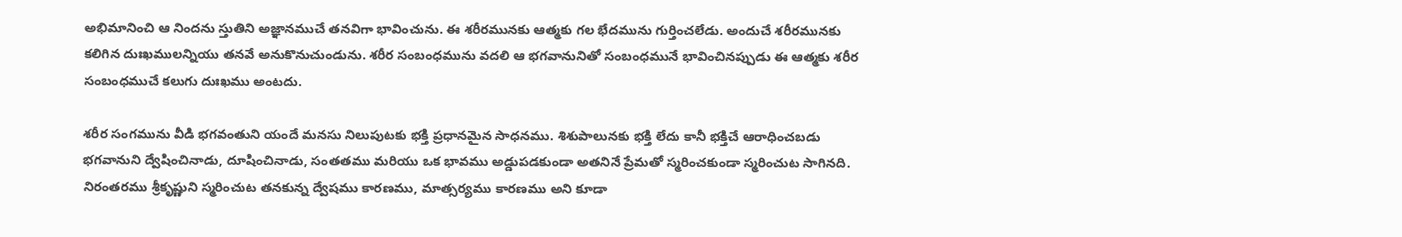అభిమానించి ఆ నిందను స్తుతిని అజ్ఞానముచే తనవిగా భావించును. ఈ శరీరమునకు ఆత్మకు గల భేదమును గుర్తించలేడు. అందుచే శరీరమునకు కలిగిన దుఃఖములన్నియు తనవే అనుకొనుచుండును. శరీర సంబంధమును వదలి ఆ భగవానునితో సంబంధమునే భావించినప్పుడు ఈ ఆత్మకు శరీర సంబంధముచే కలుగు దుఃఖము అంటదు.

శరీర సంగమును వీడి భగవంతుని యందే మనసు నిలుపుటకు భక్తి ప్రధానమైన సాధనము. శిశుపాలునకు భక్తి లేదు కానీ భక్తిచే ఆరాధించబడు భగవానుని ద్వేషించినాడు, దూషించినాడు, సంతతము మరియు ఒక భావము అడ్డుపడకుండా అతనినే ప్రేమతో స్మరించకుండా స్మరించుట సాగినది. నిరంతరము శ్రీకృష్ణుని స్మరించుట తనకున్న ద్వేషము కారణము, మాత్సర్యము కారణము అని కూడా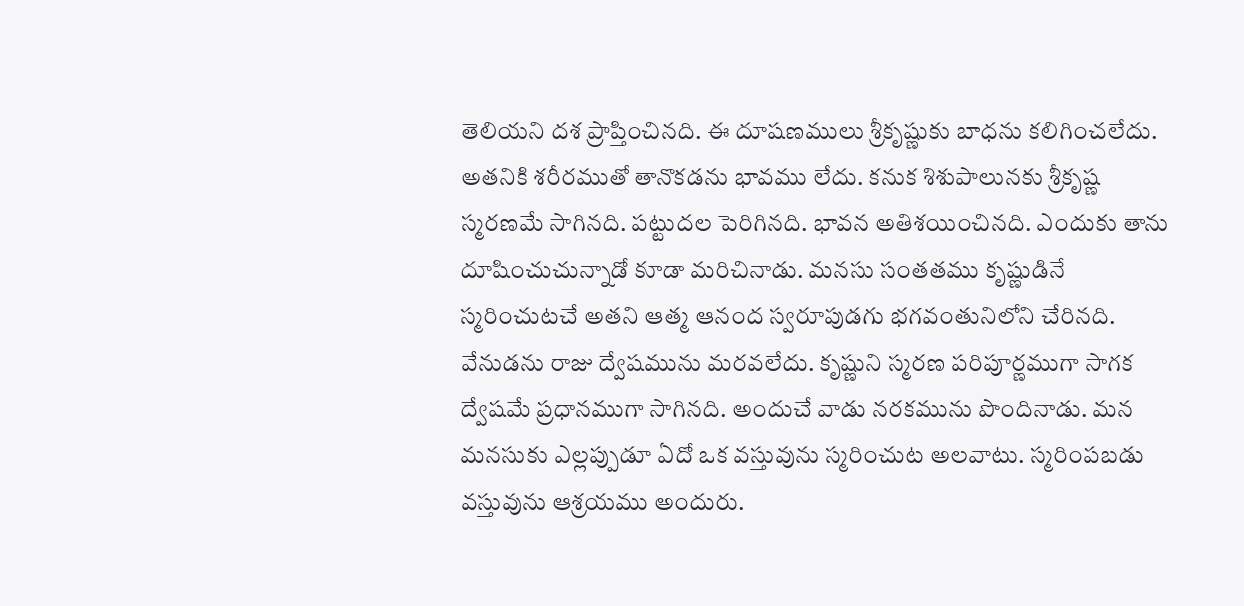తెలియని దశ ప్రాప్తించినది. ఈ దూషణములు శ్రీకృష్ణుకు బాధను కలిగించలేదు. అతనికి శరీరముతో తానొకడను భావము లేదు. కనుక శిశుపాలునకు శ్రీకృష్ణ స్మరణమే సాగినది. పట్టుదల పెరిగినది. భావన అతిశయించినది. ఎందుకు తాను దూషించుచున్నాడో కూడా మరిచినాడు. మనసు సంతతము కృష్ణుడినే స్మరించుటచే అతని ఆత్మ ఆనంద స్వరూపుడగు భగవంతునిలోని చేరినది. వేనుడను రాజు ద్వేషమును మరవలేదు. కృష్ణుని స్మరణ పరిపూర్ణముగా సాగక ద్వేషమే ప్రధానముగా సాగినది. అందుచే వాడు నరకమును పొందినాడు. మన మనసుకు ఎల్లప్పుడూ ఏదో ఒక వస్తువును స్మరించుట అలవాటు. స్మరింపబడు వస్తువును ఆశ్రయము అందురు.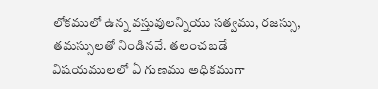లోకములో ఉన్న వస్తువులన్నియు సత్వము, రజస్సు, తమస్సులతో నిండినవే. తలంచబడే విషయములలో ఏ గుణము అధికముగా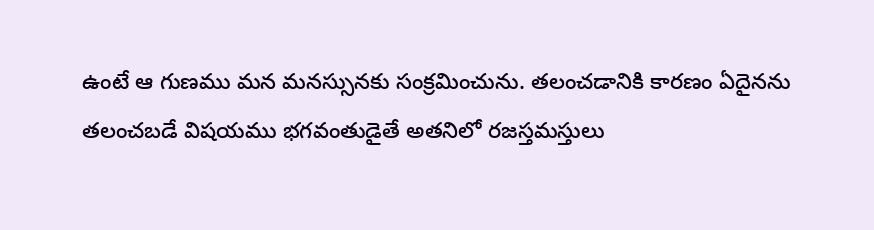ఉంటే ఆ గుణము మన మనస్సునకు సంక్రమించును. తలంచడానికి కారణం ఏదైనను తలంచబడే విషయము భగవంతుడైతే అతనిలో రజస్తమస్తులు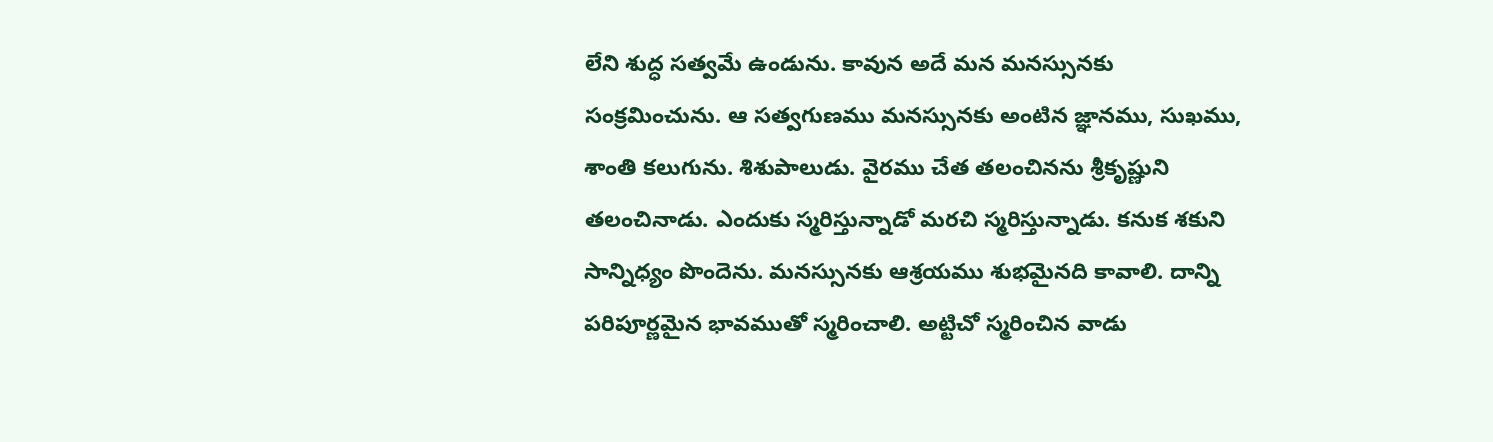లేని శుద్ధ సత్వమే ఉండును. కావున అదే మన మనస్సునకు సంక్రమించును. ఆ సత్వగుణము మనస్సునకు అంటిన జ్ఞానము, సుఖము, శాంతి కలుగును. శిశుపాలుడు. వైరము చేత తలంచినను శ్రీకృష్ణుని తలంచినాడు. ఎందుకు స్మరిస్తున్నాడో మరచి స్మరిస్తున్నాడు. కనుక శకుని సాన్నిధ్యం పొందెను. మనస్సునకు ఆశ్రయము శుభమైనది కావాలి. దాన్ని పరిపూర్ణమైన భావముతో స్మరించాలి. అట్టిచో స్మరించిన వాడు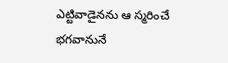ఎట్టివాడైనను ఆ స్మరించే భగవానునే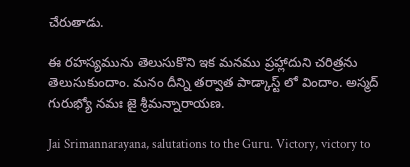చేరుతాడు.

ఈ రహస్యమును తెలుసుకొని ఇక మనము ప్రహ్లాదుని చరిత్రను తెలుసుకుందాం. మనం దీన్ని తర్వాత పాడ్కాస్ట్ లో విందాం. అస్మద్ గురుభ్యో నమః జై శ్రీమన్నారాయణ.

Jai Srimannarayana, salutations to the Guru. Victory, victory to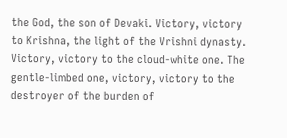the God, the son of Devaki. Victory, victory to Krishna, the light of the Vrishni dynasty. Victory, victory to the cloud-white one. The gentle-limbed one, victory, victory to the destroyer of the burden of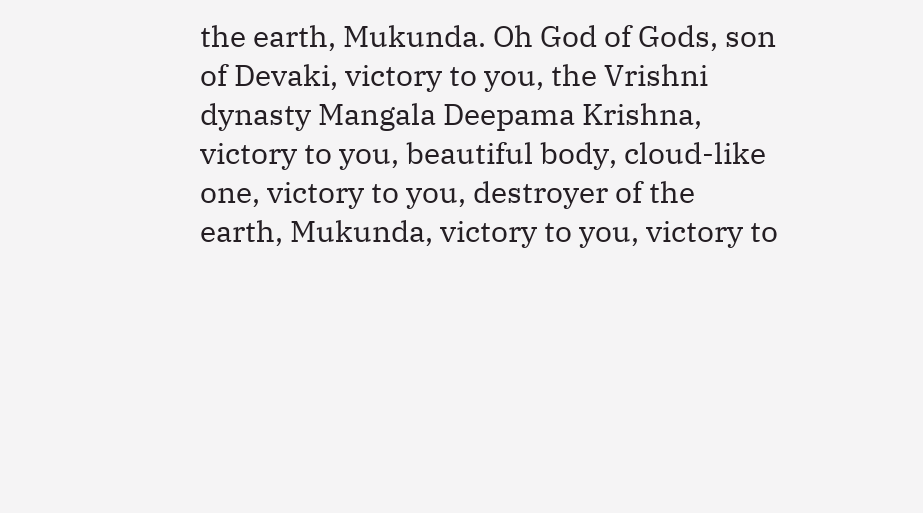the earth, Mukunda. Oh God of Gods, son of Devaki, victory to you, the Vrishni dynasty Mangala Deepama Krishna, victory to you, beautiful body, cloud-like one, victory to you, destroyer of the earth, Mukunda, victory to you, victory to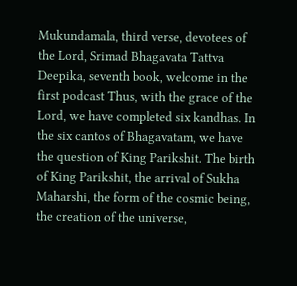Mukundamala, third verse, devotees of the Lord, Srimad Bhagavata Tattva Deepika, seventh book, welcome in the first podcast Thus, with the grace of the Lord, we have completed six kandhas. In the six cantos of Bhagavatam, we have the question of King Parikshit. The birth of King Parikshit, the arrival of Sukha Maharshi, the form of the cosmic being, the creation of the universe,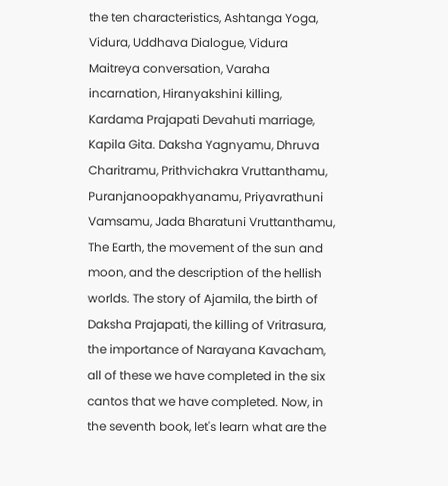the ten characteristics, Ashtanga Yoga, Vidura, Uddhava Dialogue, Vidura Maitreya conversation, Varaha incarnation, Hiranyakshini killing, Kardama Prajapati Devahuti marriage, Kapila Gita. Daksha Yagnyamu, Dhruva Charitramu, Prithvichakra Vruttanthamu, Puranjanoopakhyanamu, Priyavrathuni Vamsamu, Jada Bharatuni Vruttanthamu, The Earth, the movement of the sun and moon, and the description of the hellish worlds. The story of Ajamila, the birth of Daksha Prajapati, the killing of Vritrasura, the importance of Narayana Kavacham, all of these we have completed in the six cantos that we have completed. Now, in the seventh book, let's learn what are the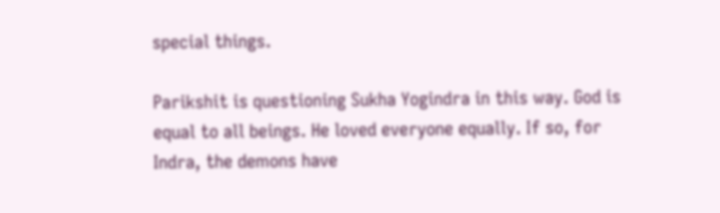special things.

Parikshit is questioning Sukha Yogindra in this way. God is equal to all beings. He loved everyone equally. If so, for Indra, the demons have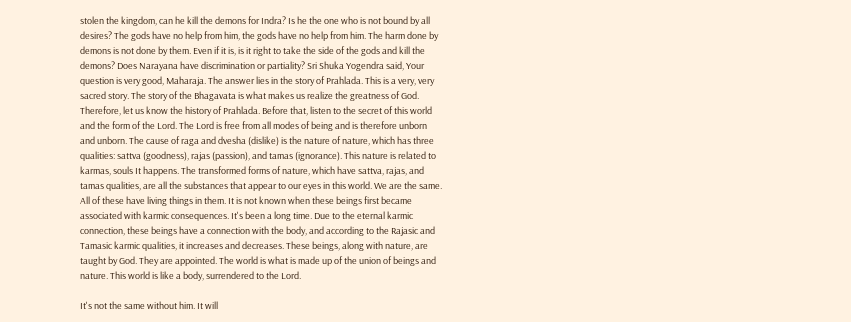stolen the kingdom, can he kill the demons for Indra? Is he the one who is not bound by all desires? The gods have no help from him, the gods have no help from him. The harm done by demons is not done by them. Even if it is, is it right to take the side of the gods and kill the demons? Does Narayana have discrimination or partiality? Sri Shuka Yogendra said, Your question is very good, Maharaja. The answer lies in the story of Prahlada. This is a very, very sacred story. The story of the Bhagavata is what makes us realize the greatness of God. Therefore, let us know the history of Prahlada. Before that, listen to the secret of this world and the form of the Lord. The Lord is free from all modes of being and is therefore unborn and unborn. The cause of raga and dvesha (dislike) is the nature of nature, which has three qualities: sattva (goodness), rajas (passion), and tamas (ignorance). This nature is related to karmas, souls It happens. The transformed forms of nature, which have sattva, rajas, and tamas qualities, are all the substances that appear to our eyes in this world. We are the same. All of these have living things in them. It is not known when these beings first became associated with karmic consequences. It's been a long time. Due to the eternal karmic connection, these beings have a connection with the body, and according to the Rajasic and Tamasic karmic qualities, it increases and decreases. These beings, along with nature, are taught by God. They are appointed. The world is what is made up of the union of beings and nature. This world is like a body, surrendered to the Lord.

It's not the same without him. It will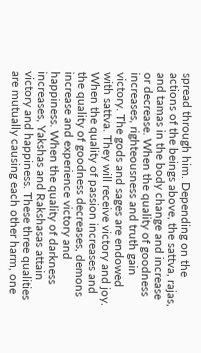spread through him. Depending on the actions of the beings above, the sattva, rajas, and tamas in the body change and increase or decrease. When the quality of goodness increases, righteousness and truth gain victory. The gods and sages are endowed with sattva. They will receive victory and joy. When the quality of passion increases and the quality of goodness decreases, demons increase and experience victory and happiness. When the quality of darkness increases, Yakshas and Rakshasas attain victory and happiness. These three qualities are mutually causing each other harm, one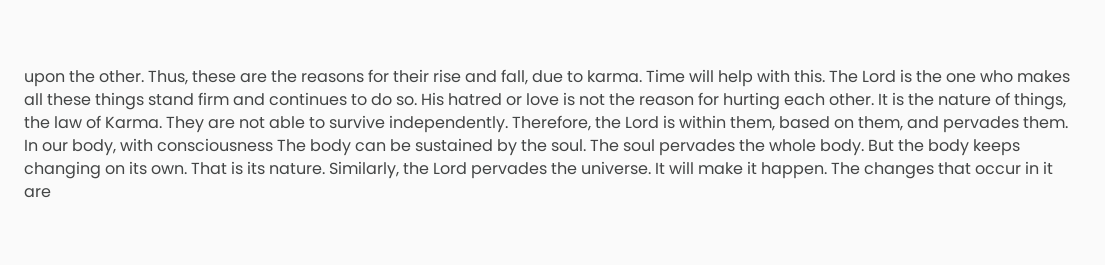upon the other. Thus, these are the reasons for their rise and fall, due to karma. Time will help with this. The Lord is the one who makes all these things stand firm and continues to do so. His hatred or love is not the reason for hurting each other. It is the nature of things, the law of Karma. They are not able to survive independently. Therefore, the Lord is within them, based on them, and pervades them. In our body, with consciousness The body can be sustained by the soul. The soul pervades the whole body. But the body keeps changing on its own. That is its nature. Similarly, the Lord pervades the universe. It will make it happen. The changes that occur in it are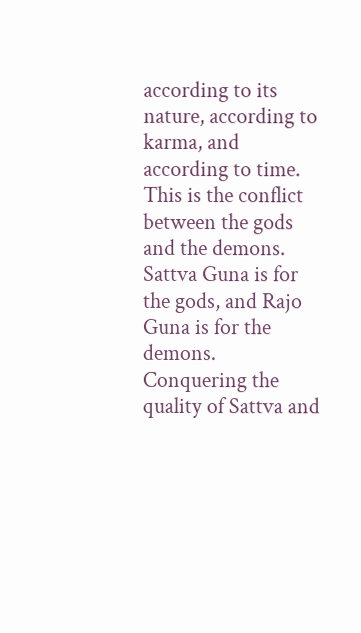according to its nature, according to karma, and according to time. This is the conflict between the gods and the demons. Sattva Guna is for the gods, and Rajo Guna is for the demons. Conquering the quality of Sattva and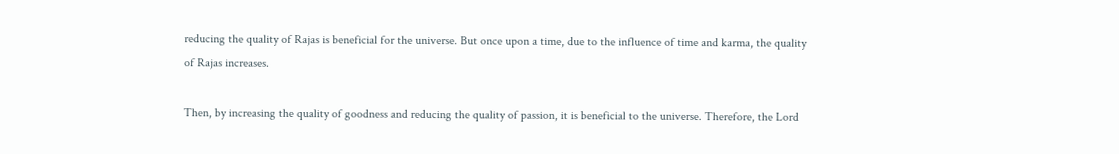reducing the quality of Rajas is beneficial for the universe. But once upon a time, due to the influence of time and karma, the quality of Rajas increases.

Then, by increasing the quality of goodness and reducing the quality of passion, it is beneficial to the universe. Therefore, the Lord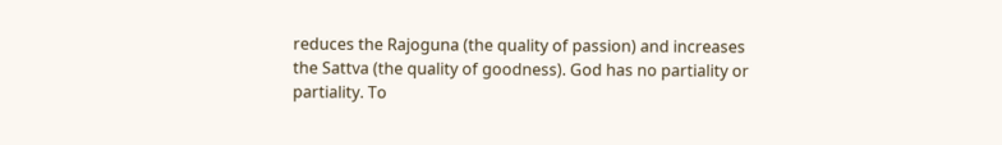reduces the Rajoguna (the quality of passion) and increases the Sattva (the quality of goodness). God has no partiality or partiality. To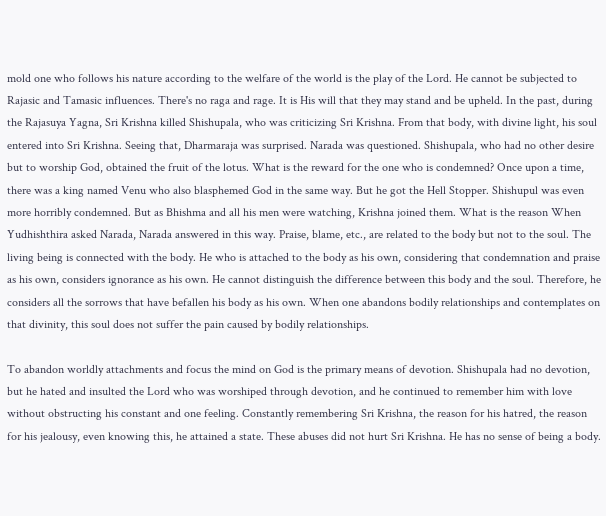mold one who follows his nature according to the welfare of the world is the play of the Lord. He cannot be subjected to Rajasic and Tamasic influences. There's no raga and rage. It is His will that they may stand and be upheld. In the past, during the Rajasuya Yagna, Sri Krishna killed Shishupala, who was criticizing Sri Krishna. From that body, with divine light, his soul entered into Sri Krishna. Seeing that, Dharmaraja was surprised. Narada was questioned. Shishupala, who had no other desire but to worship God, obtained the fruit of the lotus. What is the reward for the one who is condemned? Once upon a time, there was a king named Venu who also blasphemed God in the same way. But he got the Hell Stopper. Shishupul was even more horribly condemned. But as Bhishma and all his men were watching, Krishna joined them. What is the reason When Yudhishthira asked Narada, Narada answered in this way. Praise, blame, etc., are related to the body but not to the soul. The living being is connected with the body. He who is attached to the body as his own, considering that condemnation and praise as his own, considers ignorance as his own. He cannot distinguish the difference between this body and the soul. Therefore, he considers all the sorrows that have befallen his body as his own. When one abandons bodily relationships and contemplates on that divinity, this soul does not suffer the pain caused by bodily relationships.

To abandon worldly attachments and focus the mind on God is the primary means of devotion. Shishupala had no devotion, but he hated and insulted the Lord who was worshiped through devotion, and he continued to remember him with love without obstructing his constant and one feeling. Constantly remembering Sri Krishna, the reason for his hatred, the reason for his jealousy, even knowing this, he attained a state. These abuses did not hurt Sri Krishna. He has no sense of being a body.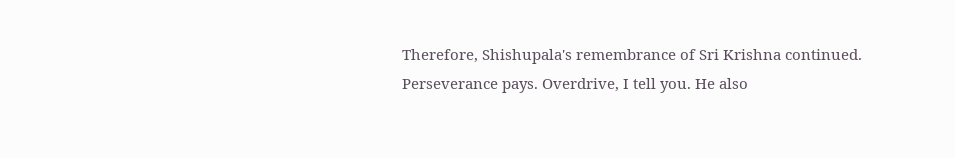Therefore, Shishupala's remembrance of Sri Krishna continued. Perseverance pays. Overdrive, I tell you. He also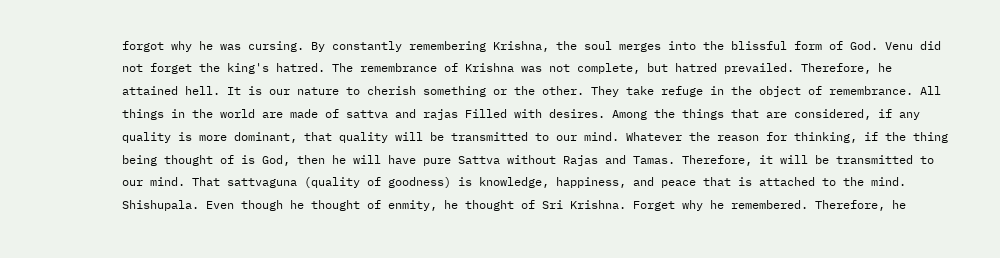forgot why he was cursing. By constantly remembering Krishna, the soul merges into the blissful form of God. Venu did not forget the king's hatred. The remembrance of Krishna was not complete, but hatred prevailed. Therefore, he attained hell. It is our nature to cherish something or the other. They take refuge in the object of remembrance. All things in the world are made of sattva and rajas Filled with desires. Among the things that are considered, if any quality is more dominant, that quality will be transmitted to our mind. Whatever the reason for thinking, if the thing being thought of is God, then he will have pure Sattva without Rajas and Tamas. Therefore, it will be transmitted to our mind. That sattvaguna (quality of goodness) is knowledge, happiness, and peace that is attached to the mind. Shishupala. Even though he thought of enmity, he thought of Sri Krishna. Forget why he remembered. Therefore, he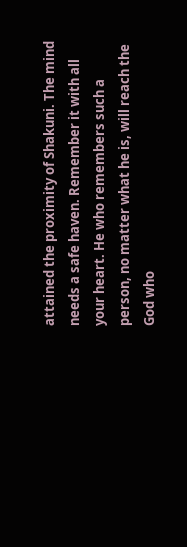attained the proximity of Shakuni. The mind needs a safe haven. Remember it with all your heart. He who remembers such a person, no matter what he is, will reach the God who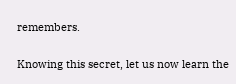remembers.

Knowing this secret, let us now learn the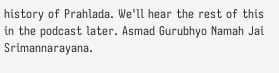history of Prahlada. We'll hear the rest of this in the podcast later. Asmad Gurubhyo Namah Jai Srimannarayana.